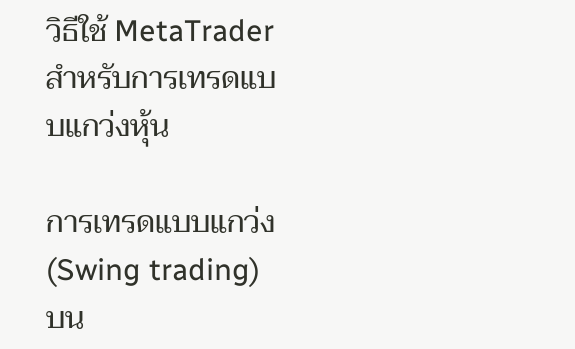วิธีใช้ MetaTrader สำหรับการเทรดแบบแกว่งหุ้น

การเทรดแบบแกว่ง (Swing trading) บน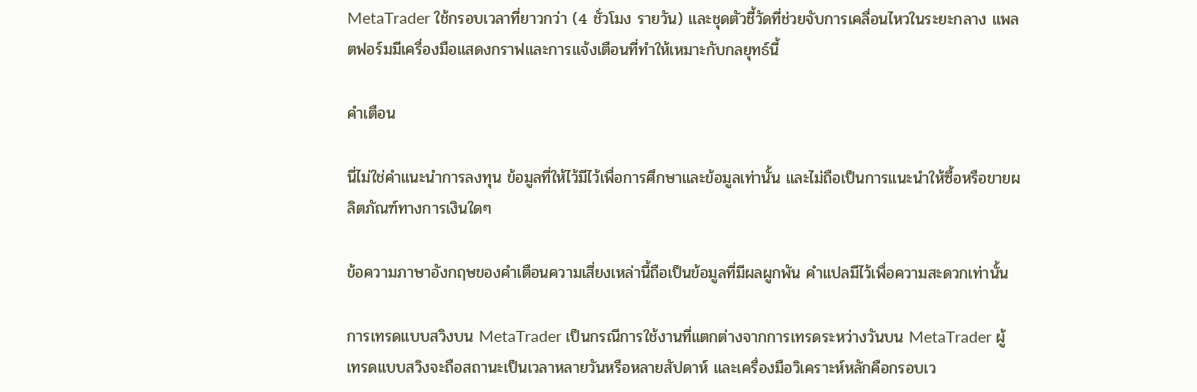MetaTrader ใช้กรอบเวลาที่ยาวกว่า (4 ชั่วโมง รายวัน) และชุดตัวชี้วัดที่ช่วยจับการเคลื่อนไหวในระยะกลาง แพลตฟอร์มมีเครื่องมือแสดงกราฟและการแจ้งเตือนที่ทำให้เหมาะกับกลยุทธ์นี้

คำเตือน

นี่ไม่ใช่คำแนะนำการลงทุน ข้อมูลที่ให้ไว้มีไว้เพื่อการศึกษาและข้อมูลเท่านั้น และไม่ถือเป็นการแนะนำให้ซื้อหรือขายผลิตภัณฑ์ทางการเงินใดๆ

ข้อความภาษาอังกฤษของคำเตือนความเสี่ยงเหล่านี้ถือเป็นข้อมูลที่มีผลผูกพัน คำแปลมีไว้เพื่อความสะดวกเท่านั้น

การเทรดแบบสวิงบน MetaTrader เป็นกรณีการใช้งานที่แตกต่างจากการเทรดระหว่างวันบน MetaTrader ผู้เทรดแบบสวิงจะถือสถานะเป็นเวลาหลายวันหรือหลายสัปดาห์ และเครื่องมือวิเคราะห์หลักคือกรอบเว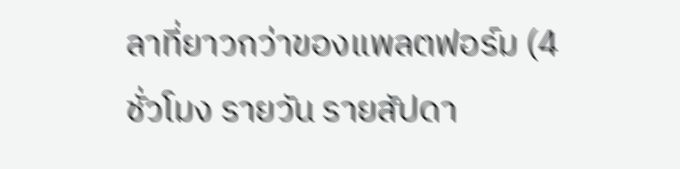ลาที่ยาวกว่าของแพลตฟอร์ม (4 ชั่วโมง รายวัน รายสัปดา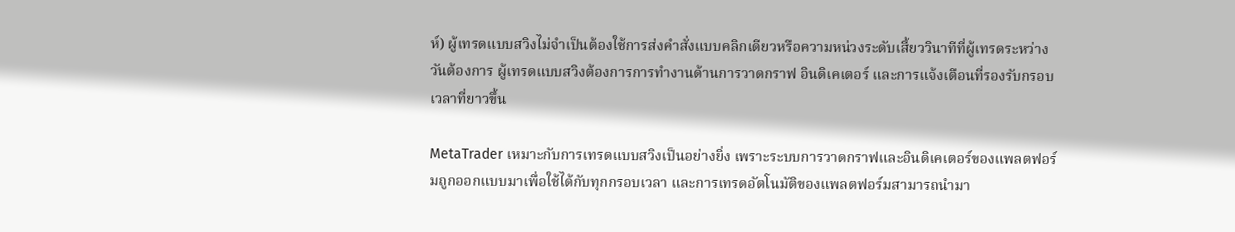ห์) ผู้เทรดแบบสวิงไม่จำเป็นต้องใช้การส่งคำสั่งแบบคลิกเดียวหรือความหน่วงระดับเสี้ยววินาทีที่ผู้เทรดระหว่างวันต้องการ ผู้เทรดแบบสวิงต้องการการทำงานด้านการวาดกราฟ อินดิเคเตอร์ และการแจ้งเตือนที่รองรับกรอบเวลาที่ยาวขึ้น

MetaTrader เหมาะกับการเทรดแบบสวิงเป็นอย่างยิ่ง เพราะระบบการวาดกราฟและอินดิเคเตอร์ของแพลตฟอร์มถูกออกแบบมาเพื่อใช้ได้กับทุกกรอบเวลา และการเทรดอัตโนมัติของแพลตฟอร์มสามารถนำมา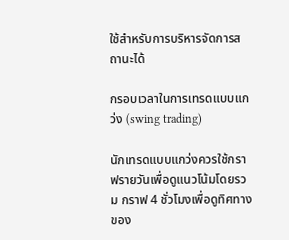ใช้สำหรับการบริหารจัดการสถานะได้

กรอบเวลาในการเทรดแบบแกว่ง (swing trading)

นักเทรดแบบแกว่งควรใช้กราฟรายวันเพื่อดูแนวโน้มโดยรวม กราฟ 4 ชั่วโมงเพื่อดูทิศทางของ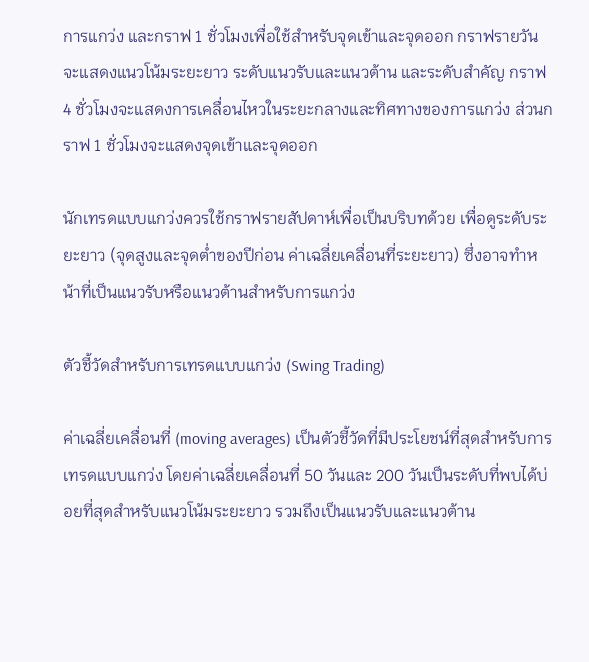การแกว่ง และกราฟ 1 ชั่วโมงเพื่อใช้สำหรับจุดเข้าและจุดออก กราฟรายวันจะแสดงแนวโน้มระยะยาว ระดับแนวรับและแนวต้าน และระดับสำคัญ กราฟ 4 ชั่วโมงจะแสดงการเคลื่อนไหวในระยะกลางและทิศทางของการแกว่ง ส่วนกราฟ 1 ชั่วโมงจะแสดงจุดเข้าและจุดออก

นักเทรดแบบแกว่งควรใช้กราฟรายสัปดาห์เพื่อเป็นบริบทด้วย เพื่อดูระดับระยะยาว (จุดสูงและจุดต่ำของปีก่อน ค่าเฉลี่ยเคลื่อนที่ระยะยาว) ซึ่งอาจทำหน้าที่เป็นแนวรับหรือแนวต้านสำหรับการแกว่ง

ตัวชี้วัดสำหรับการเทรดแบบแกว่ง (Swing Trading)

ค่าเฉลี่ยเคลื่อนที่ (moving averages) เป็นตัวชี้วัดที่มีประโยชน์ที่สุดสำหรับการเทรดแบบแกว่ง โดยค่าเฉลี่ยเคลื่อนที่ 50 วันและ 200 วันเป็นระดับที่พบได้บ่อยที่สุดสำหรับแนวโน้มระยะยาว รวมถึงเป็นแนวรับและแนวต้าน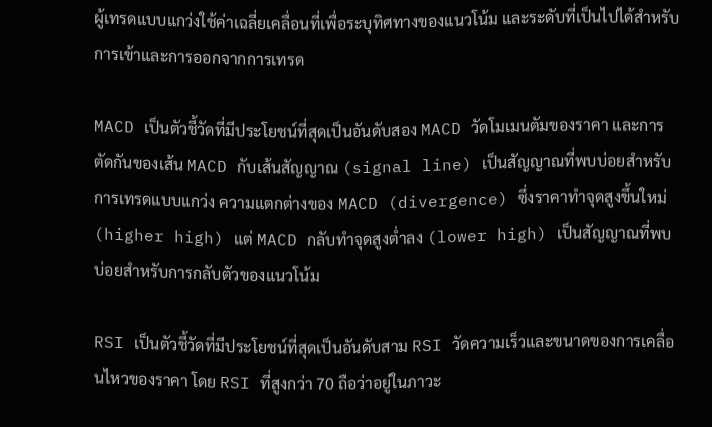ผู้เทรดแบบแกว่งใช้ค่าเฉลี่ยเคลื่อนที่เพื่อระบุทิศทางของแนวโน้ม และระดับที่เป็นไปได้สำหรับการเข้าและการออกจากการเทรด

MACD เป็นตัวชี้วัดที่มีประโยชน์ที่สุดเป็นอันดับสอง MACD วัดโมเมนตัมของราคา และการตัดกันของเส้น MACD กับเส้นสัญญาณ (signal line) เป็นสัญญาณที่พบบ่อยสำหรับการเทรดแบบแกว่ง ความแตกต่างของ MACD (divergence) ซึ่งราคาทำจุดสูงขึ้นใหม่ (higher high) แต่ MACD กลับทำจุดสูงต่ำลง (lower high) เป็นสัญญาณที่พบบ่อยสำหรับการกลับตัวของแนวโน้ม

RSI เป็นตัวชี้วัดที่มีประโยชน์ที่สุดเป็นอันดับสาม RSI วัดความเร็วและขนาดของการเคลื่อนไหวของราคา โดย RSI ที่สูงกว่า 70 ถือว่าอยู่ในภาวะ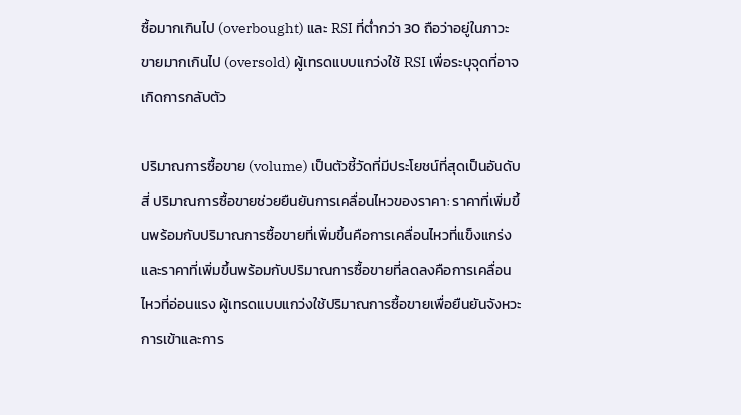ซื้อมากเกินไป (overbought) และ RSI ที่ต่ำกว่า 30 ถือว่าอยู่ในภาวะขายมากเกินไป (oversold) ผู้เทรดแบบแกว่งใช้ RSI เพื่อระบุจุดที่อาจเกิดการกลับตัว

ปริมาณการซื้อขาย (volume) เป็นตัวชี้วัดที่มีประโยชน์ที่สุดเป็นอันดับสี่ ปริมาณการซื้อขายช่วยยืนยันการเคลื่อนไหวของราคา: ราคาที่เพิ่มขึ้นพร้อมกับปริมาณการซื้อขายที่เพิ่มขึ้นคือการเคลื่อนไหวที่แข็งแกร่ง และราคาที่เพิ่มขึ้นพร้อมกับปริมาณการซื้อขายที่ลดลงคือการเคลื่อนไหวที่อ่อนแรง ผู้เทรดแบบแกว่งใช้ปริมาณการซื้อขายเพื่อยืนยันจังหวะการเข้าและการ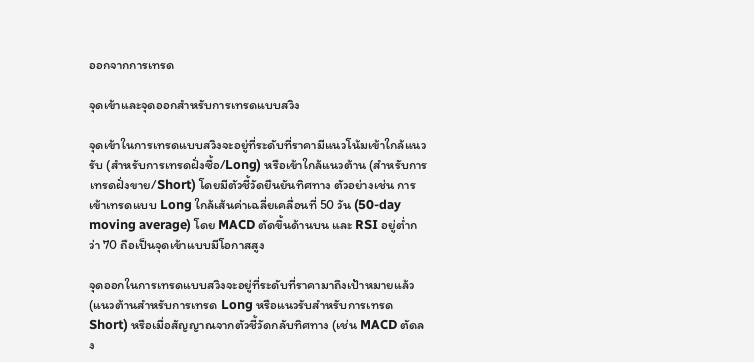ออกจากการเทรด

จุดเข้าและจุดออกสำหรับการเทรดแบบสวิง

จุดเข้าในการเทรดแบบสวิงจะอยู่ที่ระดับที่ราคามีแนวโน้มเข้าใกล้แนวรับ (สำหรับการเทรดฝั่งซื้อ/Long) หรือเข้าใกล้แนวต้าน (สำหรับการเทรดฝั่งขาย/Short) โดยมีตัวชี้วัดยืนยันทิศทาง ตัวอย่างเช่น การเข้าเทรดแบบ Long ใกล้เส้นค่าเฉลี่ยเคลื่อนที่ 50 วัน (50-day moving average) โดย MACD ตัดขึ้นด้านบน และ RSI อยู่ต่ำกว่า 70 ถือเป็นจุดเข้าแบบมีโอกาสสูง

จุดออกในการเทรดแบบสวิงจะอยู่ที่ระดับที่ราคามาถึงเป้าหมายแล้ว (แนวต้านสำหรับการเทรด Long หรือแนวรับสำหรับการเทรด Short) หรือเมื่อสัญญาณจากตัวชี้วัดกลับทิศทาง (เช่น MACD ตัดลง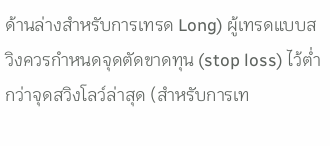ด้านล่างสำหรับการเทรด Long) ผู้เทรดแบบสวิงควรกำหนดจุดตัดขาดทุน (stop loss) ไว้ต่ำกว่าจุดสวิงโลว์ล่าสุด (สำหรับการเท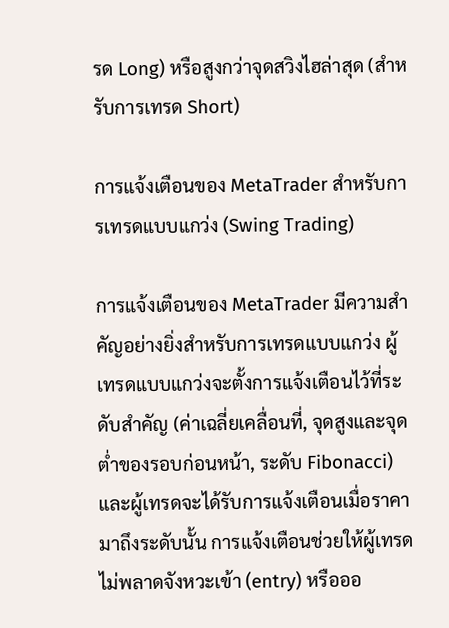รด Long) หรือสูงกว่าจุดสวิงไฮล่าสุด (สำหรับการเทรด Short)

การแจ้งเตือนของ MetaTrader สำหรับการเทรดแบบแกว่ง (Swing Trading)

การแจ้งเตือนของ MetaTrader มีความสำคัญอย่างยิ่งสำหรับการเทรดแบบแกว่ง ผู้เทรดแบบแกว่งจะตั้งการแจ้งเตือนไว้ที่ระดับสำคัญ (ค่าเฉลี่ยเคลื่อนที่, จุดสูงและจุดต่ำของรอบก่อนหน้า, ระดับ Fibonacci) และผู้เทรดจะได้รับการแจ้งเตือนเมื่อราคามาถึงระดับนั้น การแจ้งเตือนช่วยให้ผู้เทรดไม่พลาดจังหวะเข้า (entry) หรือออ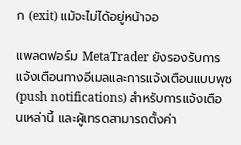ก (exit) แม้จะไม่ได้อยู่หน้าจอ

แพลตฟอร์ม MetaTrader ยังรองรับการแจ้งเตือนทางอีเมลและการแจ้งเตือนแบบพุช (push notifications) สำหรับการแจ้งเตือนเหล่านี้ และผู้เทรดสามารถตั้งค่า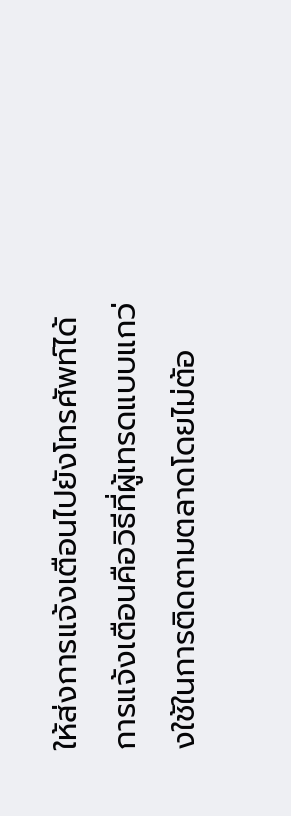ให้ส่งการแจ้งเตือนไปยังโทรศัพท์ได้ การแจ้งเตือนคือวิธีที่ผู้เทรดแบบแกว่งใช้ในการติดตามตลาดโดยไม่ต้อ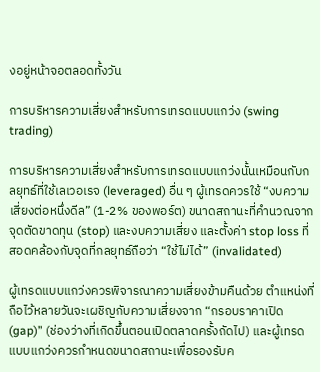งอยู่หน้าจอตลอดทั้งวัน

การบริหารความเสี่ยงสำหรับการเทรดแบบแกว่ง (swing trading)

การบริหารความเสี่ยงสำหรับการเทรดแบบแกว่งนั้นเหมือนกับกลยุทธ์ที่ใช้เลเวอเรจ (leveraged) อื่น ๆ ผู้เทรดควรใช้ “งบความเสี่ยงต่อหนึ่งดีล” (1-2% ของพอร์ต) ขนาดสถานะที่คำนวณจากจุดตัดขาดทุน (stop) และงบความเสี่ยง และตั้งค่า stop loss ที่สอดคล้องกับจุดที่กลยุทธ์ถือว่า “ใช้ไม่ได้” (invalidated)

ผู้เทรดแบบแกว่งควรพิจารณาความเสี่ยงข้ามคืนด้วย ตำแหน่งที่ถือไว้หลายวันจะเผชิญกับความเสี่ยงจาก “กรอบราคาเปิด (gap)” (ช่องว่างที่เกิดขึ้นตอนเปิดตลาดครั้งถัดไป) และผู้เทรดแบบแกว่งควรกำหนดขนาดสถานะเพื่อรองรับค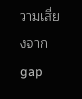วามเสี่ยงจาก gap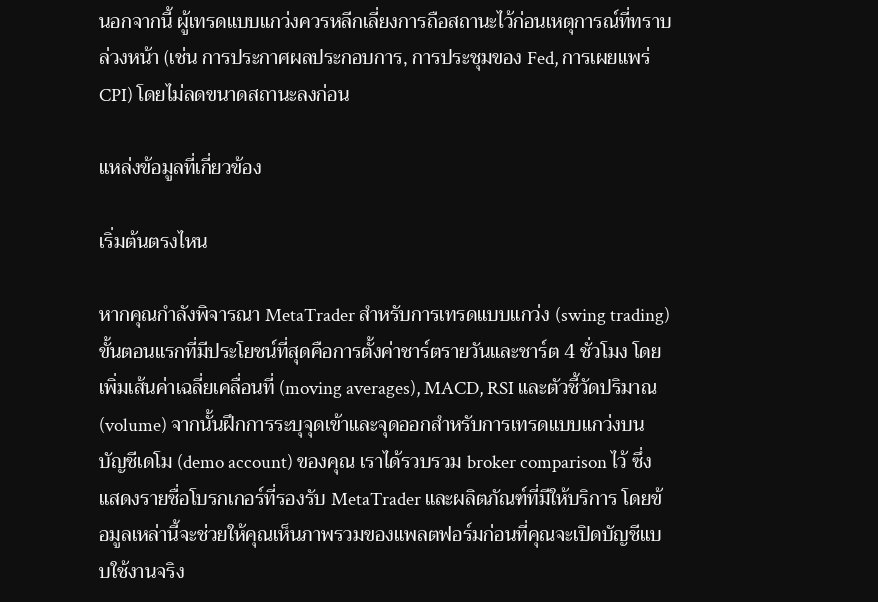นอกจากนี้ ผู้เทรดแบบแกว่งควรหลีกเลี่ยงการถือสถานะไว้ก่อนเหตุการณ์ที่ทราบล่วงหน้า (เช่น การประกาศผลประกอบการ, การประชุมของ Fed, การเผยแพร่ CPI) โดยไม่ลดขนาดสถานะลงก่อน

แหล่งข้อมูลที่เกี่ยวข้อง

เริ่มต้นตรงไหน

หากคุณกำลังพิจารณา MetaTrader สำหรับการเทรดแบบแกว่ง (swing trading) ขั้นตอนแรกที่มีประโยชน์ที่สุดคือการตั้งค่าชาร์ตรายวันและชาร์ต 4 ชั่วโมง โดยเพิ่มเส้นค่าเฉลี่ยเคลื่อนที่ (moving averages), MACD, RSI และตัวชี้วัดปริมาณ (volume) จากนั้นฝึกการระบุจุดเข้าและจุดออกสำหรับการเทรดแบบแกว่งบนบัญชีเดโม (demo account) ของคุณ เราได้รวบรวม broker comparison ไว้ ซึ่งแสดงรายชื่อโบรกเกอร์ที่รองรับ MetaTrader และผลิตภัณฑ์ที่มีให้บริการ โดยข้อมูลเหล่านี้จะช่วยให้คุณเห็นภาพรวมของแพลตฟอร์มก่อนที่คุณจะเปิดบัญชีแบบใช้งานจริง